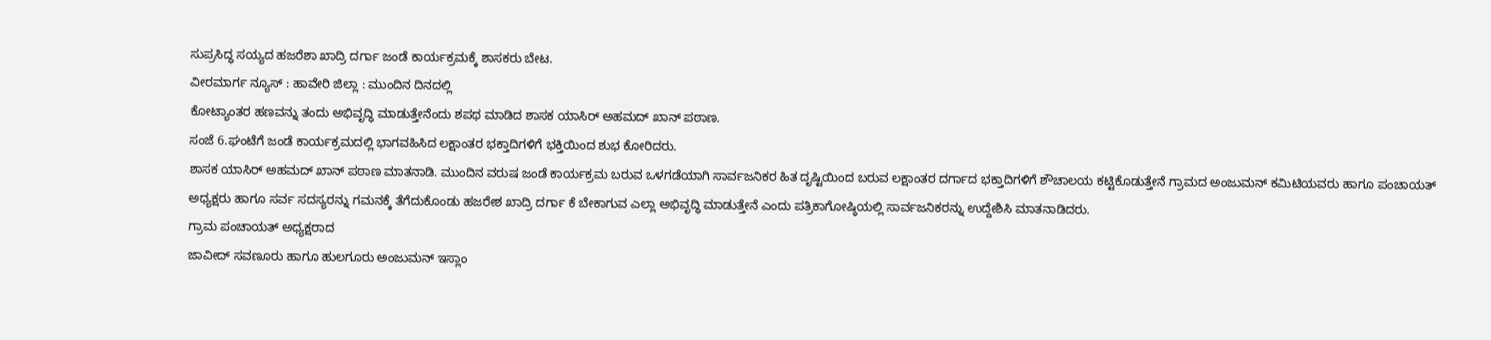ಸುಪ್ರಸಿದ್ಧ ಸಯ್ಯದ ಹಜರೆಶಾ ಖಾದ್ರಿ ದರ್ಗಾ ಜಂಡೆ ಕಾರ್ಯಕ್ರಮಕ್ಕೆ ಶಾಸಕರು ಬೇಟ.
ವೀರಮಾರ್ಗ ನ್ಯೂಸ್ : ಹಾವೇರಿ ಜಿಲ್ಲಾ : ಮುಂದಿನ ದಿನದಲ್ಲಿ
ಕೋಟ್ಯಾಂತರ ಹಣವನ್ನು ತಂದು ಅಭಿವೃದ್ಧಿ ಮಾಡುತ್ತೇನೆಂದು ಶಪಥ ಮಾಡಿದ ಶಾಸಕ ಯಾಸಿರ್ ಅಹಮದ್ ಖಾನ್ ಪಠಾಣ.
ಸಂಜೆ 6.ಘಂಟೆಗೆ ಜಂಡೆ ಕಾರ್ಯಕ್ರಮದಲ್ಲಿ ಭಾಗವಹಿಸಿದ ಲಕ್ಷಾಂತರ ಭಕ್ತಾದಿಗಳಿಗೆ ಭಕ್ತಿಯಿಂದ ಶುಭ ಕೋರಿದರು.
ಶಾಸಕ ಯಾಸಿರ್ ಅಹಮದ್ ಖಾನ್ ಪಠಾಣ ಮಾತನಾಡಿ. ಮುಂದಿನ ವರುಷ ಜಂಡೆ ಕಾರ್ಯಕ್ರಮ ಬರುವ ಒಳಗಡೆಯಾಗಿ ಸಾರ್ವಜನಿಕರ ಹಿತ ದೃಷ್ಟಿಯಿಂದ ಬರುವ ಲಕ್ಷಾಂತರ ದರ್ಗಾದ ಭಕ್ತಾದಿಗಳಿಗೆ ಶೌಚಾಲಯ ಕಟ್ಟಿಕೊಡುತ್ತೇನೆ ಗ್ರಾಮದ ಅಂಜುಮನ್ ಕಮಿಟಿಯವರು ಹಾಗೂ ಪಂಚಾಯತ್ ಅಧ್ಯಕ್ಷರು ಹಾಗೂ ಸರ್ವ ಸದಸ್ಯರನ್ನು ಗಮನಕ್ಕೆ ತೆಗೆದುಕೊಂಡು ಹಜರೇಶ ಖಾದ್ರಿ ದರ್ಗಾ ಕೆ ಬೇಕಾಗುವ ಎಲ್ಲಾ ಅಭಿವೃದ್ಧಿ ಮಾಡುತ್ತೇನೆ ಎಂದು ಪತ್ರಿಕಾಗೋಷ್ಠಿಯಲ್ಲಿ ಸಾರ್ವಜನಿಕರನ್ನು ಉದ್ದೇಶಿಸಿ ಮಾತನಾಡಿದರು.
ಗ್ರಾಮ ಪಂಚಾಯತ್ ಅಧ್ಯಕ್ಷರಾದ
ಜಾವೀದ್ ಸವಣೂರು ಹಾಗೂ ಹುಲಗೂರು ಅಂಜುಮನ್ ಇಸ್ಲಾಂ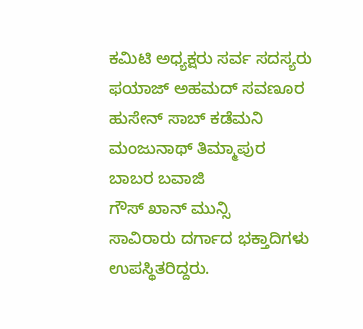ಕಮಿಟಿ ಅಧ್ಯಕ್ಷರು ಸರ್ವ ಸದಸ್ಯರು
ಫಯಾಜ್ ಅಹಮದ್ ಸವಣೂರ
ಹುಸೇನ್ ಸಾಬ್ ಕಡೆಮನಿ
ಮಂಜುನಾಥ್ ತಿಮ್ಮಾಪುರ
ಬಾಬರ ಬವಾಜಿ
ಗೌಸ್ ಖಾನ್ ಮುನ್ಸಿ
ಸಾವಿರಾರು ದರ್ಗಾದ ಭಕ್ತಾದಿಗಳು ಉಪಸ್ಥಿತರಿದ್ದರು.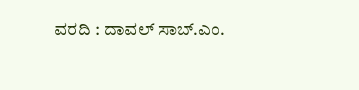ವರದಿ : ದಾವಲ್ ಸಾಬ್.ಎಂ.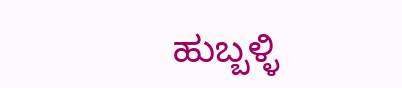ಹುಬ್ಬಳ್ಳಿ